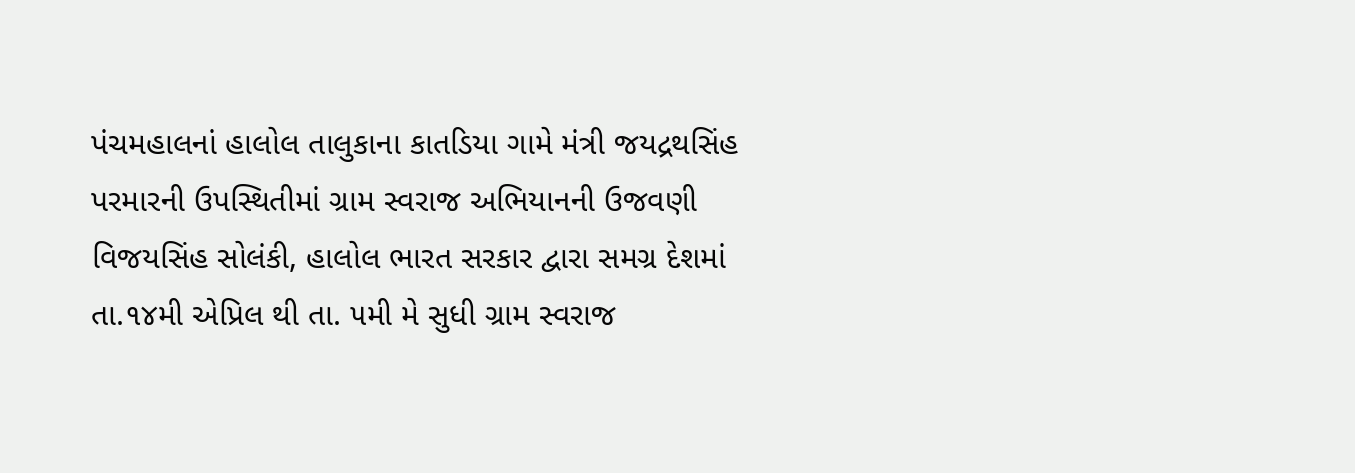પંચમહાલનાં હાલોલ તાલુકાના કાતડિયા ગામે મંત્રી જયદ્રથસિંહ પરમારની ઉપસ્થિતીમાં ગ્રામ સ્વરાજ અભિયાનની ઉજવણી
વિજયસિંહ સોલંકી, હાલોલ ભારત સરકાર દ્વારા સમગ્ર દેશમાં તા.૧૪મી એપ્રિલ થી તા. ૫મી મે સુધી ગ્રામ સ્વરાજ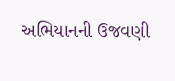અભિયાનની ઉજવણી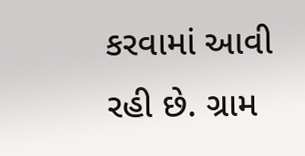કરવામાં આવી રહી છે. ગ્રામ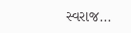સ્વરાજ...